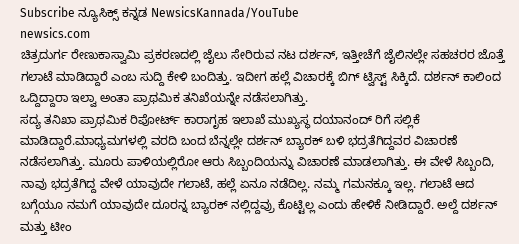Subscribe ನ್ಯೂಸಿಕ್ಸ್ ಕನ್ನಡ NewsicsKannada/YouTube
newsics.com
ಚಿತ್ರದುರ್ಗ ರೇಣುಕಾಸ್ವಾಮಿ ಪ್ರಕರಣದಲ್ಲಿ ಜೈಲು ಸೇರಿರುವ ನಟ ದರ್ಶನ್, ಇತ್ತೀಚೆಗೆ ಜೈಲಿನಲ್ಲೇ ಸಹಚರರ ಜೊತ್ತೆ ಗಲಾಟೆ ಮಾಡಿದ್ದಾರೆ ಎಂಬ ಸುದ್ದಿ ಕೇಳಿ ಬಂದಿತ್ತು. ಇದೀಗ ಹಲ್ಲೆ ವಿಚಾರಕ್ಕೆ ಬಿಗ್ ಟ್ವಿಸ್ಟ್ ಸಿಕ್ಕಿದೆ. ದರ್ಶನ್ ಕಾಲಿಂದ ಒದ್ದಿದ್ದಾರಾ ಇಲ್ವಾ ಅಂತಾ ಪ್ರಾಥಮಿಕ ತನಿಖೆಯನ್ನೇ ನಡೆಸಲಾಗಿತ್ತು.
ಸದ್ಯ ತನಿಖಾ ಪ್ರಾಥಮಿಕ ರಿಪೋರ್ಟ್ ಕಾರಾಗೃಹ ಇಲಾಖೆ ಮುಖ್ಯಸ್ಥ ದಯಾನಂದ್ ರಿಗೆ ಸಲ್ಲಿಕೆ ಮಾಡಿದ್ದಾರೆ.ಮಾಧ್ಯಮಗಳಲ್ಲಿ ವರದಿ ಬಂದ ಬೆನ್ನಲ್ಲೇ ದರ್ಶನ್ ಬ್ಯಾರಕ್ ಬಳಿ ಭದ್ರತೆಗಿದ್ದವರ ವಿಚಾರಣೆ ನಡೆಸಲಾಗಿತ್ತು. ಮೂರು ಪಾಳಿಯಲ್ಲಿರೋ ಆರು ಸಿಬ್ಬಂದಿಯನ್ನು ವಿಚಾರಣೆ ಮಾಡಲಾಗಿತ್ತು. ಈ ವೇಳೆ ಸಿಬ್ಬಂದಿ, ನಾವು ಭದ್ರತೆಗಿದ್ದ ವೇಳೆ ಯಾವುದೇ ಗಲಾಟೆ, ಹಲ್ಲೆ ಏನೂ ನಡೆದಿಲ್ಲ. ನಮ್ಮ ಗಮನಕ್ಕೂ ಇಲ್ಲ. ಗಲಾಟೆ ಆದ ಬಗ್ಗೆಯೂ ನಮಗೆ ಯಾವುದೇ ದೂರನ್ನ ಬ್ಯಾರಕ್ ನಲ್ಲಿದ್ದವ್ರು ಕೊಟ್ಟಿಲ್ಲ ಎಂದು ಹೇಳಿಕೆ ನೀಡಿದ್ದಾರೆ. ಅಲ್ದೆ ದರ್ಶನ್ ಮತ್ತು ಟೀಂ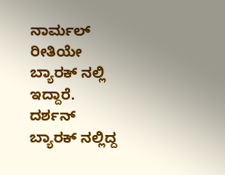ನಾರ್ಮಲ್ ರೀತಿಯೇ ಬ್ಯಾರಕ್ ನಲ್ಲಿ ಇದ್ದಾರೆ.
ದರ್ಶನ್ ಬ್ಯಾರಕ್ ನಲ್ಲಿದ್ದ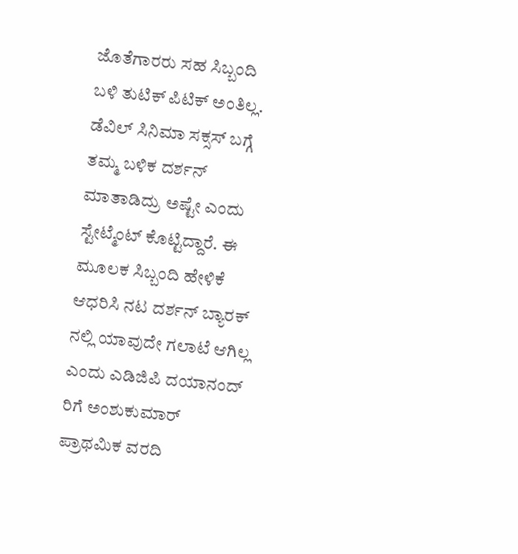ಜೊತೆಗಾರರು ಸಹ ಸಿಬ್ಬಂದಿ ಬಳಿ ತುಟಿಕ್ ಪಿಟಿಕ್ ಅಂತಿಲ್ಲ. ಡೆವಿಲ್ ಸಿನಿಮಾ ಸಕ್ಸಸ್ ಬಗ್ಗೆ ತಮ್ಮ ಬಳಿಕ ದರ್ಶನ್ ಮಾತಾಡಿದ್ರು ಅಷ್ಟೇ ಎಂದು ಸ್ಟೇಟ್ಮೆಂಟ್ ಕೊಟ್ಟಿದ್ದಾರೆ. ಈ ಮೂಲಕ ಸಿಬ್ಬಂದಿ ಹೇಳಿಕೆ ಆಧರಿಸಿ ನಟ ದರ್ಶನ್ ಬ್ಯಾರಕ್ ನಲ್ಲಿ ಯಾವುದೇ ಗಲಾಟೆ ಆಗಿಲ್ಲ ಎಂದು ಎಡಿಜಿಪಿ ದಯಾನಂದ್ ರಿಗೆ ಅಂಶುಕುಮಾರ್ ಪ್ರಾಥಮಿಕ ವರದಿ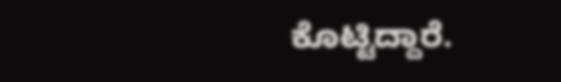ಕೊಟ್ಟಿದ್ದಾರೆ.